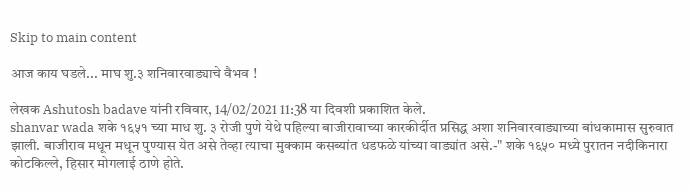Skip to main content

आज काय घडले... माघ शु.३ शनिवारवाड्याचे वैभव !

लेखक Ashutosh badave यांनी रविवार, 14/02/2021 11:38 या दिवशी प्रकाशित केले.
shanvar wada शके १६५१ च्या माध शु. ३ रोजी पुणे येथे पहिल्या बाजीरावाच्या कारकीर्दीत प्रसिद्ध अशा शनिवारवाड्याच्या बांधकामास सुरुवात झाली. बाजीराव मधून मधून पुण्यास येत असे तेव्हा त्याचा मुक्काम कसब्यांत धडफळे यांच्या वाड्यांत असे.-" शके १६५० मध्ये पुरातन नदीकिनारा कोटकिल्ले, हिसार मोगलाई ठाणे होते.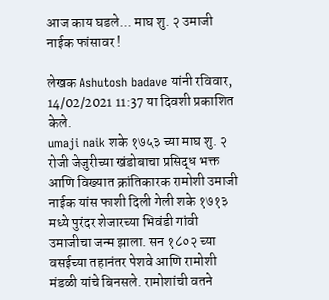आज काय घडले... माघ शु. २ उमाजी नाईक फांसावर !

लेखक Ashutosh badave यांनी रविवार, 14/02/2021 11:37 या दिवशी प्रकाशित केले.
umaji naik शके १७५३ च्या माघ शु. २ रोजी जेजुरीच्या खंडोबाचा प्रसिद्ध भक्त आणि विख्यात क्रांतिकारक रामोशी उमाजी नाईक यांस फाशी दिली गेली शके १७१३ मध्ये पुरंदर शेजारच्या भिवंडी गांवी उमाजीचा जन्म झाला. सन १८०२ च्या वसईच्या तहानंतर पेशवे आणि रामोशी मंडळी यांचे बिनसले. रामोशांची वतने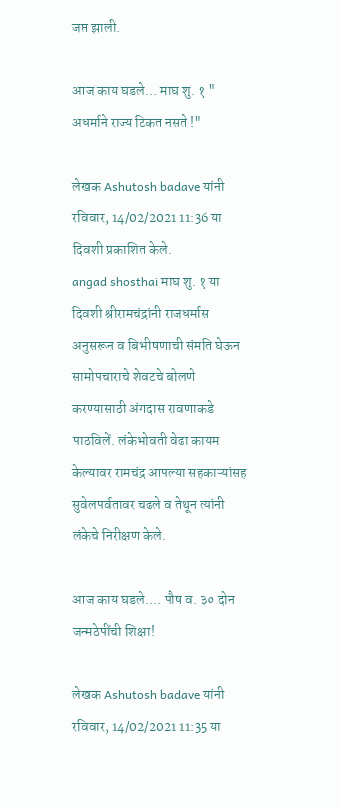जप्त झाली.

आज काय घडले... माघ शु. १ " अधर्माने राज्य टिकत नसते !"

लेखक Ashutosh badave यांनी रविवार, 14/02/2021 11:36 या दिवशी प्रकाशित केले.
angad shosthai माघ शु. १ या दिवशी श्रीरामचंद्रांनी राजधर्मास अनुसरून व बिभीषणाची संमति घेऊन सामोपचाराचे शेवटचे बोलणे करण्यासाठी अंगदास रावणाकडे पाठविलें. लंकेभोवती वेढा कायम केल्यावर रामचंद्र आपल्या सहकाऱ्यांसह सुवेलपर्वतावर चढले व तेथून त्यांनी लंकेचे निरीक्षण केले.

आज काय घडले.... पौष व. ३० दोन जन्मठेपींची शिक्षा!

लेखक Ashutosh badave यांनी रविवार, 14/02/2021 11:35 या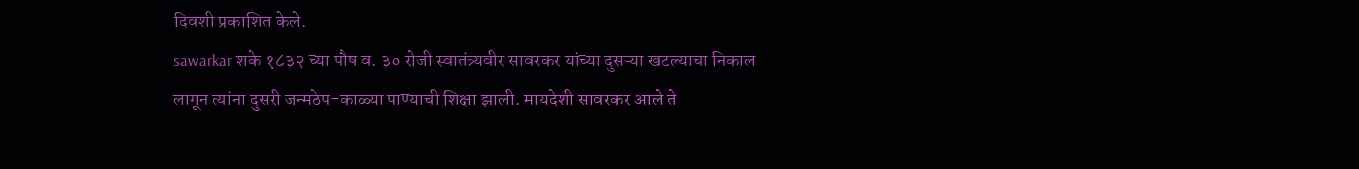दिवशी प्रकाशित केले.
sawarkar शके १८३२ च्या पौष व. ३० रोजी स्वातंत्र्यवीर सावरकर यांच्या दुसऱ्या खटल्याचा निकाल लागून त्यांना दुसरी जन्मठेप-काळ्या पाण्याची शिक्षा झाली. मायदेशी सावरकर आले ते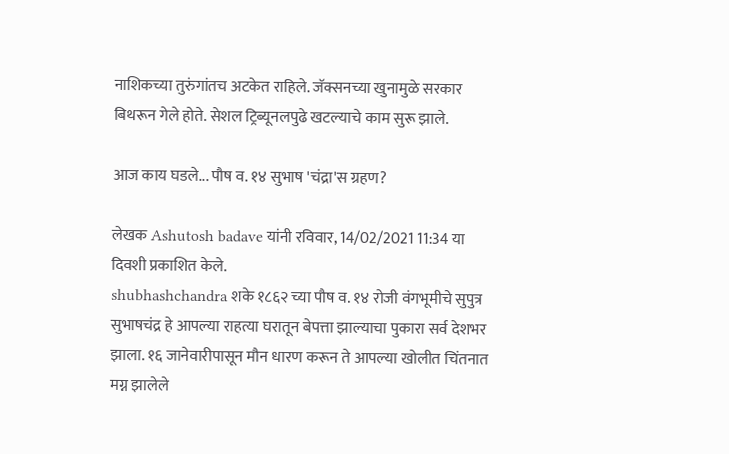नाशिकच्या तुरुंगांतच अटकेत राहिले. जॅक्सनच्या खुनामुळे सरकार बिथरून गेले होते. सेशल ट्रिब्यूनलपुढे खटल्याचे काम सुरू झाले.

आज काय घडले... पौष व. १४ सुभाष 'चंद्रा'स ग्रहण?

लेखक Ashutosh badave यांनी रविवार, 14/02/2021 11:34 या दिवशी प्रकाशित केले.
shubhashchandra शके १८६२ च्या पौष व. १४ रोजी वंगभूमीचे सुपुत्र सुभाषचंद्र हे आपल्या राहत्या घरातून बेपत्ता झाल्याचा पुकारा सर्व देशभर झाला. १६ जानेवारीपासून मौन धारण करून ते आपल्या खोलीत चिंतनात मग्न झालेले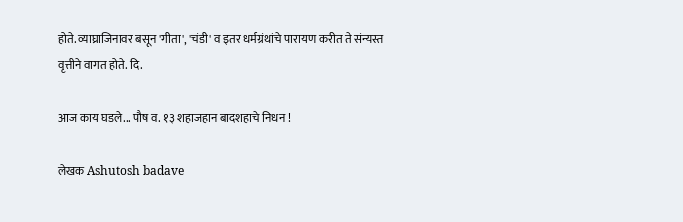होते. व्याघ्राजिनावर बसून 'गीता', 'चंडी' व इतर धर्मग्रंथांचे पारायण करीत ते संन्यस्त वृत्तीने वागत होते. दि.

आज काय घडले... पौष व. १३ शहाजहान बादशहाचे निधन !

लेखक Ashutosh badave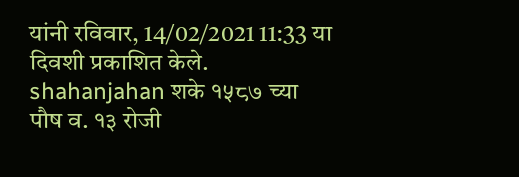यांनी रविवार, 14/02/2021 11:33 या दिवशी प्रकाशित केले.
shahanjahan शके १५८७ च्या पौष व. १३ रोजी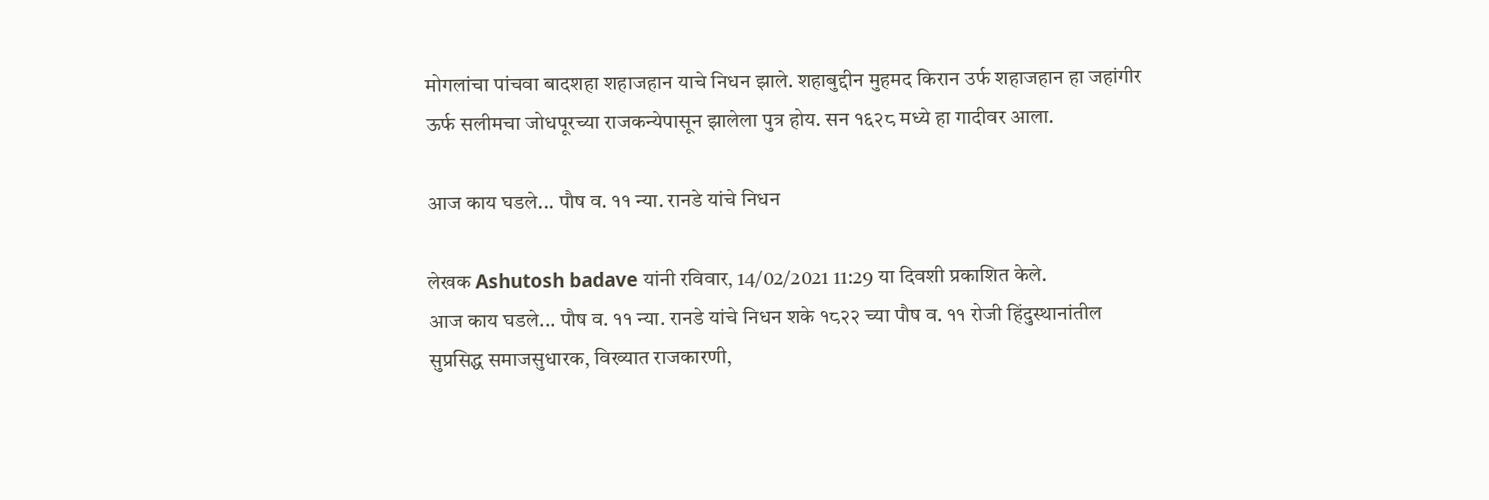मोगलांचा पांचवा बादशहा शहाजहान याचे निधन झाले. शहाबुद्दीन मुहमद किरान उर्फ शहाजहान हा जहांगीर ऊर्फ सलीमचा जोधपूरच्या राजकन्येपासून झालेला पुत्र होय. सन १६२८ मध्ये हा गादीवर आला.

आज काय घडले... पौष व. ११ न्या. रानडे यांचे निधन

लेखक Ashutosh badave यांनी रविवार, 14/02/2021 11:29 या दिवशी प्रकाशित केले.
आज काय घडले... पौष व. ११ न्या. रानडे यांचे निधन शके १८२२ च्या पौष व. ११ रोजी हिंदुस्थानांतील सुप्रसिद्ध समाजसुधारक, विख्यात राजकारणी,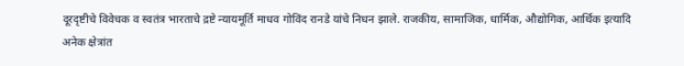दूरदृष्टीचे विवेचक व स्वतंत्र भारताचे द्रष्टे न्यायमूर्ति माधव गोविंद रानडे यांचे निधन झाले. राजकीय, सामाजिक, धार्मिक, औद्योगिक, आर्थिक इत्यादि अनेक क्षेत्रांत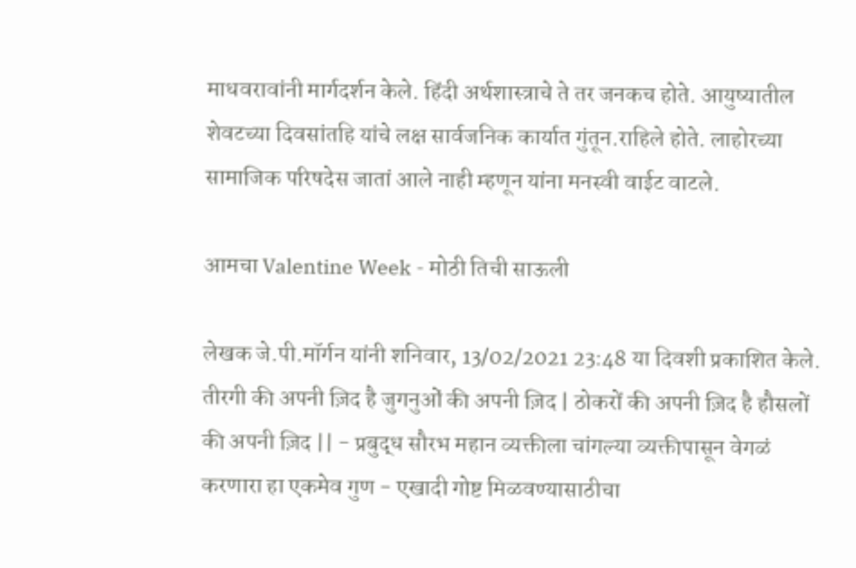माधवरावांनी मार्गदर्शन केले. हिंदी अर्थशास्त्राचे ते तर जनकच होते. आयुष्यातील शेवटच्या दिवसांतहि यांचे लक्ष सार्वजनिक कार्यात गुंतून.राहिले होते. लाहोरच्या सामाजिक परिषदेस जातां आले नाही म्हणून यांना मनस्वी वाईट वाटले.

आमचा Valentine Week - मोठी तिची साऊली

लेखक जे.पी.मॉर्गन यांनी शनिवार, 13/02/2021 23:48 या दिवशी प्रकाशित केले.
तीरगी की अपनी ज़िद है जुगनुओं की अपनी ज़िद | ठोकरों की अपनी ज़िद है हौसलों की अपनी ज़िद || - प्रबुद्ध सौरभ महान व्यक्तीला चांगल्या व्यक्तीपासून वेगळं करणारा हा एकमेव गुण - एखादी गोष्ट मिळवण्यासाठीचा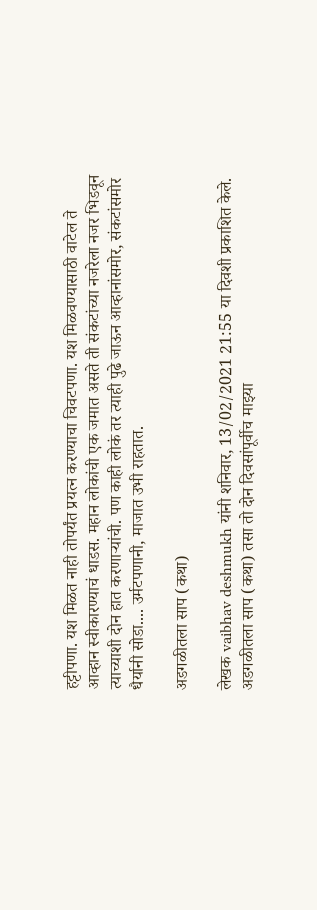हट्टीपणा. यश मिळत नाही तोपर्यंत प्रयत्न करण्याचा चिवटपणा. यश मिळवण्यासाठी वाटेल ते आव्हान स्वीकारण्याचं धाडस. महान लोकांची एक जमात असते ती संकटांच्या नजरेला नजर भिडवून त्याच्याशी दोन हात करणार्‍यांची. पण काही लोकं तर त्याही पुढे जाऊन आव्हानांसमोर, संकटांसमोर धैर्यानी सोडा.... उर्मटपणानी, माजात उभी राहतात.

अडगळीतला साप (कथा)

लेखक vaibhav deshmukh यांनी शनिवार, 13/02/2021 21:55 या दिवशी प्रकाशित केले.
अडगळीतला साप (कथा) तसा तो दोन दिवसांपूर्वीच माझ्या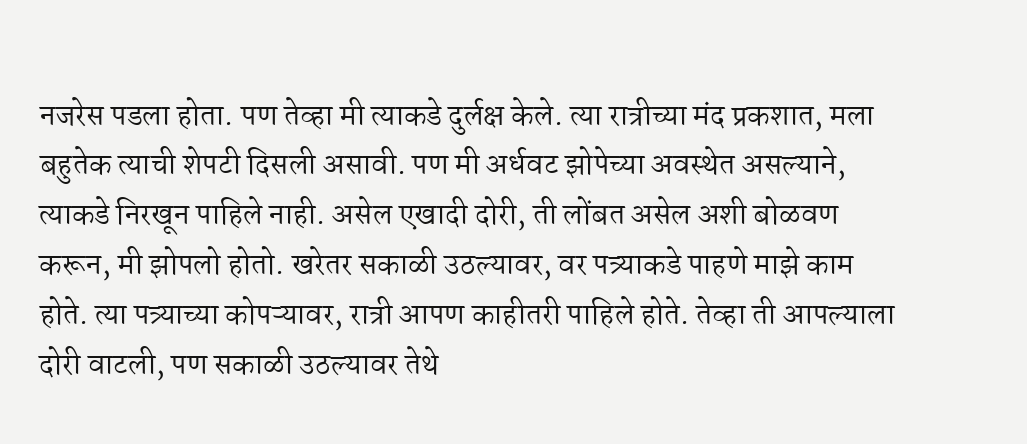नजरेस पडला होता. पण तेव्हा मी त्याकडे दुर्लक्ष केले. त्या रात्रीच्या मंद प्रकशात, मला बहुतेक त्याची शेपटी दिसली असावी. पण मी अर्धवट झोपेच्या अवस्थेत असल्याने, त्याकडे निरखून पाहिले नाही. असेल एखादी दोरी, ती लोंबत असेल अशी बोळवण करून, मी झोपलो होतो. खरेतर सकाळी उठल्यावर, वर पत्र्याकडे पाहणे माझे काम होते. त्या पत्र्याच्या कोपऱ्यावर, रात्री आपण काहीतरी पाहिले होते. तेव्हा ती आपल्याला दोरी वाटली, पण सकाळी उठल्यावर तेथे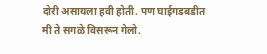दोरी असायला हवी होती. पण घाईगडबडीत मी ते सगळे विसरून गेलो.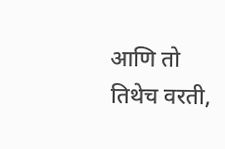आणि तो तिथेच वरती,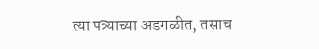त्या पत्र्याच्या अडगळीत, तसाच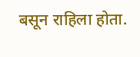बसून राहिला होता.